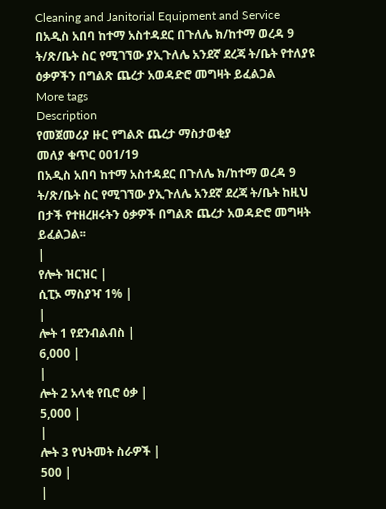Cleaning and Janitorial Equipment and Service
በአዲስ አበባ ከተማ አስተዳደር በጉለሌ ክ/ከተማ ወረዳ 9 ት/ጽ/ቤት ስር የሚገኘው ያኢጉለሌ አንደኛ ደረጃ ት/ቤት የተለያዩ ዕቃዎችን በግልጽ ጨረታ አወዳድሮ መግዛት ይፈልጋል
More tags
Description
የመጀመሪያ ዙር የግልጽ ጨረታ ማስታወቂያ
መለያ ቁጥር 001/19
በአዲስ አበባ ከተማ አስተዳደር በጉለሌ ክ/ከተማ ወረዳ 9 ት/ጽ/ቤት ስር የሚገኘው ያኢጉለሌ አንደኛ ደረጃ ት/ቤት ከዚህ በታች የተዘረዘሩትን ዕቃዎች በግልጽ ጨረታ አወዳድሮ መግዛት ይፈልጋል፡፡
|
የሎት ዝርዝር |
ሲፒኦ ማስያዣ 1% |
|
ሎት 1 የደንብልብስ |
6,000 |
|
ሎት 2 አላቂ የቢሮ ዕቃ |
5,000 |
|
ሎት 3 የህትመት ስራዎች |
500 |
|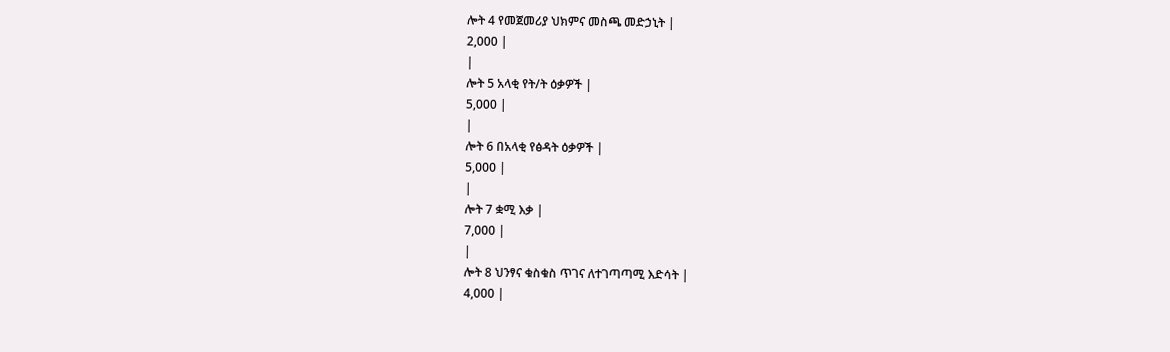ሎት 4 የመጀመሪያ ህክምና መስጫ መድኃኒት |
2,000 |
|
ሎት 5 አላቂ የት/ት ዕቃዎች |
5,000 |
|
ሎት 6 በአላቂ የፅዳት ዕቃዎች |
5,000 |
|
ሎት 7 ቋሚ እቃ |
7,000 |
|
ሎት 8 ህንፃና ቁስቁስ ጥገና ለተገጣጣሚ እድሳት |
4,000 |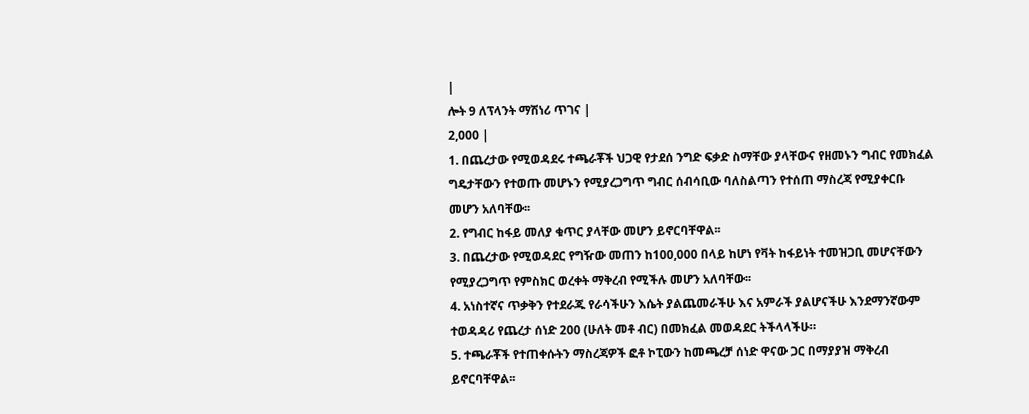|
ሎት 9 ለፕላንት ማሽነሪ ጥገና |
2,000 |
1. በጨረታው የሚወዳደሩ ተጫራቾች ህጋዊ የታደሰ ንግድ ፍቃድ ስማቸው ያላቸውና የዘመኑን ግብር የመክፈል ግዴታቸውን የተወጡ መሆኑን የሚያረጋግጥ ግብር ሰብሳቢው ባለስልጣን የተሰጠ ማስረጃ የሚያቀርቡ መሆን አለባቸው፡፡
2. የግብር ከፋይ መለያ ቁጥር ያላቸው መሆን ይኖርባቸዋል፡፡
3. በጨረታው የሚወዳደር የግዥው መጠን ከ100,000 በላይ ከሆነ የቫት ከፋይነት ተመዝጋቢ መሆናቸውን የሚያረጋግጥ የምስክር ወረቀት ማቅረብ የሚችሉ መሆን አለባቸው፡፡
4. አነስተኛና ጥቃቅን የተደራጁ የራሳችሁን እሴት ያልጨመራችሁ እና አምራች ያልሆናችሁ እንደማንኛውም ተወዳዳሪ የጨረታ ሰነድ 200 (ሁለት መቶ ብር) በመክፈል መወዳደር ትችላላችሁ።
5. ተጫራቾች የተጠቀሱትን ማስረጃዎች ፎቶ ኮፒውን ከመጫረቻ ሰነድ ዋናው ጋር በማያያዝ ማቅረብ ይኖርባቸዋል፡፡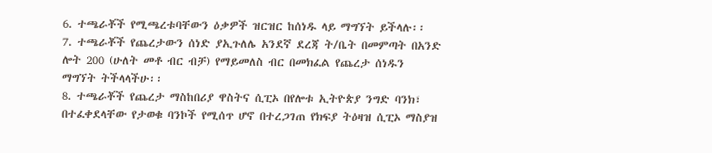6. ተጫራቾች የሚጫረቱባቸውን ዕቃዎች ዝርዝር ከሰነዱ ላይ ማግኘት ይችላሉ፡፡
7. ተጫራቾች የጨረታውን ሰነድ ያኢጉለሌ አንደኛ ደረጃ ት/ቤት በመምጣት በአንድ ሎት 200 (ሁለት መቶ ብር ብቻ) የማይመለስ ብር በመክፈል የጨረታ ሰነዱን ማግኘት ትችላላችሁ፡፡
8. ተጫራቾች የጨረታ ማስከበሪያ ዋስትና ሲፒኦ በየሎቱ ኢትዮጵያ ንግድ ባንክ፣ በተፈቀደላቸው የታወቁ ባንኮች የሚሰጥ ሆኖ በተረጋገጠ የክፍያ ትዕዛዝ ሲፒኦ ማስያዝ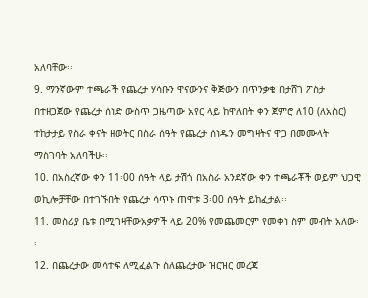አለባቸው፡፡
9. ማንኛውም ተጫራች የጨረታ ሃሳቡን ዋናውንና ቅጅውን በጥንቃቄ በታሸገ ፖስታ በተዘጋጀው የጨረታ ሰነድ ውስጥ ጋዜጣው አየር ላይ ከዋለበት ቀን ጀምሮ ለ10 (ለአስር) ተከታታይ የስራ ቀናት ዘወትር በስራ ሰዓት የጨረታ ሰነዱን መግዛትና ዋጋ በመሙላት ማስገባት አለባችሁ፡፡
10. በአስረኛው ቀን 11፡00 ሰዓት ላይ ታሽጎ በአስራ አንደኛው ቀን ተጫራቾች ወይም ህጋዊ ወኪሎቻቸው በተገኙበት የጨረታ ሳጥኑ ጠዋቱ 3፡00 ሰዓት ይከፈታል፡፡
11. መስሪያ ቤቱ በሚገዛቸውአቃዎች ላይ 20% የመጨመርም የመቀነ ስም መብት አለው፡፡
12. በጨረታው መሳተፍ ለሚፈልጉ ስለጨረታው ዝርዝር መረጃ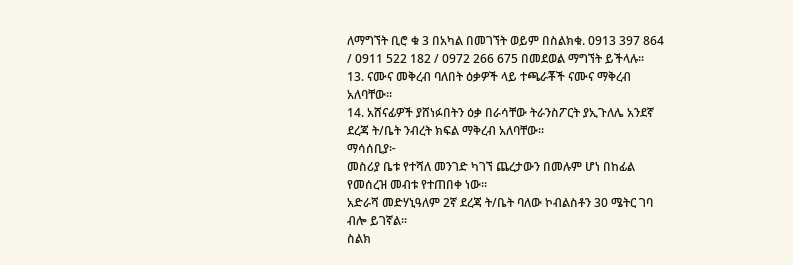ለማግኘት ቢሮ ቁ 3 በአካል በመገኘት ወይም በስልክቁ. 0913 397 864 / 0911 522 182 / 0972 266 675 በመደወል ማግኘት ይችላሉ፡፡
13. ናሙና መቅረብ ባለበት ዕቃዎች ላይ ተጫራቾች ናሙና ማቅረብ አለባቸው፡፡
14. አሸናፊዎች ያሸነፉበትን ዕቃ በራሳቸው ትራንስፖርት ያኢጉለሌ አንደኛ ደረጃ ት/ቤት ንብረት ክፍል ማቅረብ አለባቸው፡፡
ማሳሰቢያ፦
መስሪያ ቤቱ የተሻለ መንገድ ካገኘ ጨረታውን በመሉም ሆነ በከፊል የመሰረዝ መብቱ የተጠበቀ ነው፡፡
አድራሻ መድሃኒዓለም 2ኛ ደረጃ ት/ቤት ባለው ኮብልስቶን 30 ሜትር ገባ ብሎ ይገኛል፡፡
ስልክ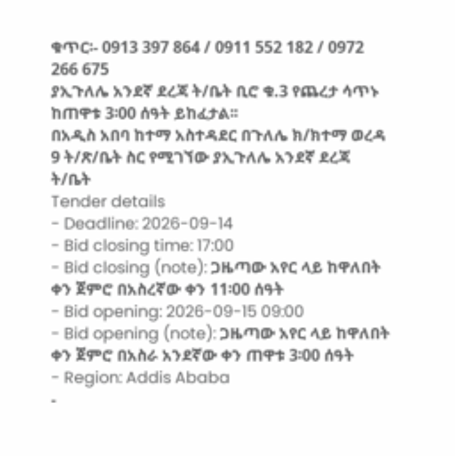ቁጥር፡- 0913 397 864 / 0911 552 182 / 0972 266 675
ያኢጉለሌ አንደኛ ደረጃ ት/ቤት ቢሮ ቁ.3 የጨረታ ሳጥኑ ከጠዋቱ 3፡00 ሰዓት ይከፈታል፡፡
በአዲስ አበባ ከተማ አስተዳደር በጉለሌ ክ/ክተማ ወረዳ 9 ት/ጽ/ቤት ስር የሚገኘው ያኢጉለሌ አንደኛ ደረጃ ት/ቤት
Tender details
- Deadline: 2026-09-14
- Bid closing time: 17:00
- Bid closing (note): ጋዜጣው አየር ላይ ከዋለበት ቀን ጀምሮ በአስረኛው ቀን 11፡00 ሰዓት
- Bid opening: 2026-09-15 09:00
- Bid opening (note): ጋዜጣው አየር ላይ ከዋለበት ቀን ጀምሮ በአስራ አንደኛው ቀን ጠዋቱ 3፡00 ሰዓት
- Region: Addis Ababa
-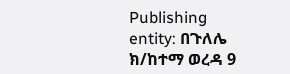Publishing entity: በጉለሌ ክ/ከተማ ወረዳ 9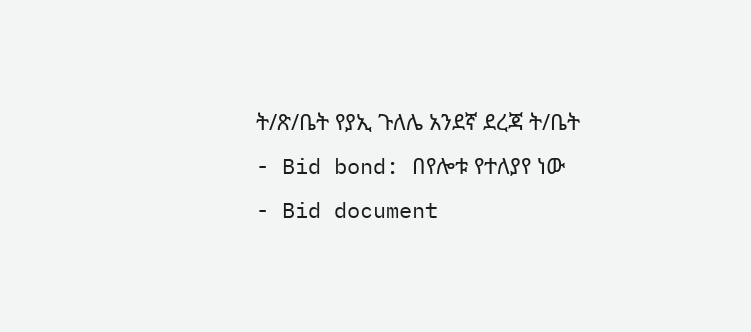ት/ጽ/ቤት የያኢ ጉለሌ አንደኛ ደረጃ ት/ቤት
- Bid bond: በየሎቱ የተለያየ ነው
- Bid document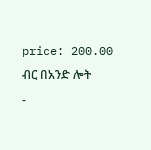price: 200.00 ብር በአንድ ሎት
-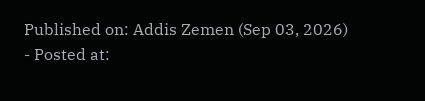Published on: Addis Zemen (Sep 03, 2026)
- Posted at: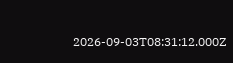2026-09-03T08:31:12.000Z